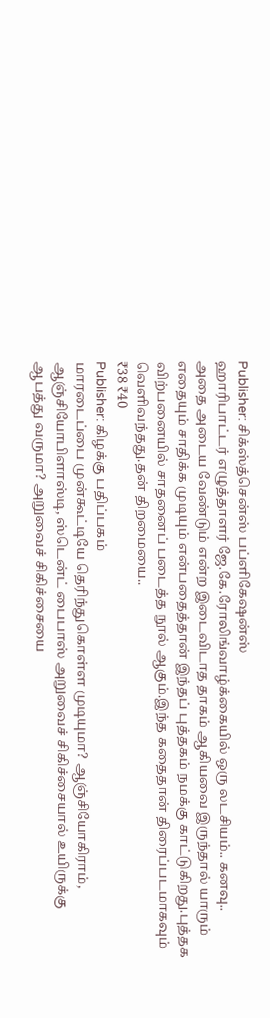Publisher: சிக்ஸ்த்சென்ஸ் பப்ளிகேஷன்ஸ்
ஹாரிபாட்டர் எழுத்தாளர் ஜே.கே.ரோலிங்வாழ்க்கையில் ஒரு லடசியம்.. கனவு.. அதை அடைய வேண்டும் என்ற இடைவிடாத தாகம் ஆகியவை இருந்தால் யாரும் எதையும் சாதிக்க முடியும் என்பதைத்தான் இந்தப் புத்தகம் நமக்கு காட்டுகிறது.புத்தக விற்பனையில் சாதனைப் படைத்த நூல் ஆகும்.இந்த கதைதான் திரைப்படமாகவும் வெளிவந்தது.தன் திறமையை..
₹38 ₹40
Publisher: கிழக்கு பதிப்பகம்
மாரடைப்பை முன்கூட்டியே தெரிந்துகொள்ள முடியுமா? ஆஞ்சியோகிராம், ஆஞ்சியோபிளாஸ்டி, ஸ்டென்ட் பைபாஸ் அறுவைச் சிகிச்சையால் உயிருக்கு ஆபத்து வருமா? அறுவைச் சிகிச்சையை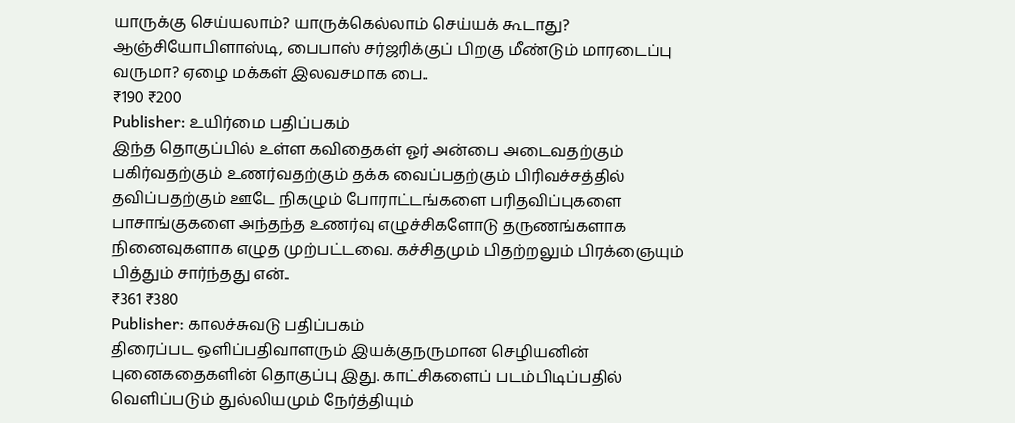யாருக்கு செய்யலாம்? யாருக்கெல்லாம் செய்யக் கூடாது? ஆஞ்சியோபிளாஸ்டி, பைபாஸ் சர்ஜரிக்குப் பிறகு மீண்டும் மாரடைப்பு வருமா? ஏழை மக்கள் இலவசமாக பை..
₹190 ₹200
Publisher: உயிர்மை பதிப்பகம்
இந்த தொகுப்பில் உள்ள கவிதைகள் ஓர் அன்பை அடைவதற்கும் பகிர்வதற்கும் உணர்வதற்கும் தக்க வைப்பதற்கும் பிரிவச்சத்தில் தவிப்பதற்கும் ஊடே நிகழும் போராட்டங்களை பரிதவிப்புகளை பாசாங்குகளை அந்தந்த உணர்வு எழுச்சிகளோடு தருணங்களாக நினைவுகளாக எழுத முற்பட்டவை. கச்சிதமும் பிதற்றலும் பிரக்ஞையும் பித்தும் சார்ந்தது என்..
₹361 ₹380
Publisher: காலச்சுவடு பதிப்பகம்
திரைப்பட ஒளிப்பதிவாளரும் இயக்குநருமான செழியனின் புனைகதைகளின் தொகுப்பு இது. காட்சிகளைப் படம்பிடிப்பதில் வெளிப்படும் துல்லியமும் நேர்த்தியும்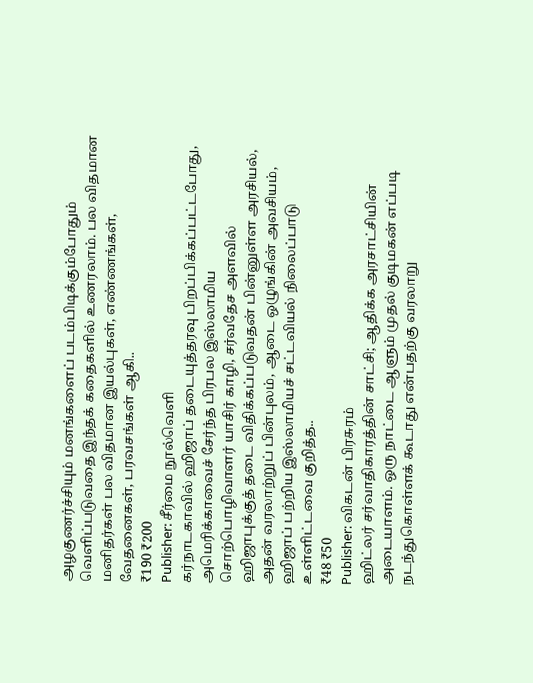அழகுணர்ச்சியும் மனங்களைப் படம்பிடிக்கும்போதும் வெளிப்படுவதை இந்தக் கதைகளில் உணரலாம். பல விதமான மனிதர்கள் பல விதமான இயல்புகள், எண்ணங்கள், வேதனைகள், பரவசங்கள் ஆகி..
₹190 ₹200
Publisher: சீர்மை நூல்வெளி
கர்நாடகாவில் ஹிஜாப் தடையுத்தரவு பிறப்பிக்கப்பட்டபோது, அமெரிக்காவைச் சேர்ந்த பிரபல இஸ்லாமிய சொற்பொழிவாளர் யாசிர் காழி, சர்வதேச அளவில் ஹிஜாபுக்குத் தடை விதிக்கப்படுவதன் பின்னுள்ள அரசியல், அதன் வரலாற்றுப் பின்புலம், ஆடை ஒழுங்கின் அவசியம், ஹிஜாப் பற்றிய இஸ்லாமியச் சட்டவியல் நிலைப்பாடு உள்ளிட்டவை குறித்த..
₹48 ₹50
Publisher: விகடன் பிரசுரம்
ஹிட்லர் சர்வாதிகாரத்தின் சாட்சி; ஆதிக்க அரசாட்சியின் அடையாளம். ஒரு நாட்டை ஆளும் முதல் குடிமகன் எப்படி நடந்துகொள்ளக் கூடாது என்பதற்கு வரலாறு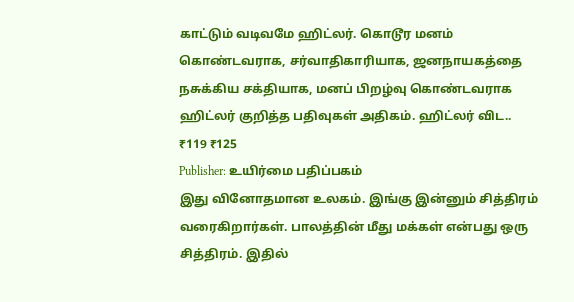காட்டும் வடிவமே ஹிட்லர். கொடூர மனம் கொண்டவராக, சர்வாதிகாரியாக, ஜனநாயகத்தை நசுக்கிய சக்தியாக, மனப் பிறழ்வு கொண்டவராக ஹிட்லர் குறித்த பதிவுகள் அதிகம். ஹிட்லர் விட..
₹119 ₹125
Publisher: உயிர்மை பதிப்பகம்
இது வினோதமான உலகம். இங்கு இன்னும் சித்திரம் வரைகிறார்கள். பாலத்தின் மீது மக்கள் என்பது ஒரு சித்திரம். இதில்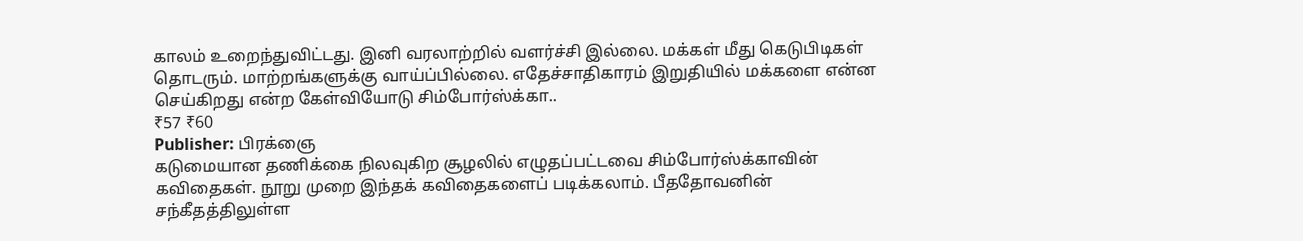காலம் உறைந்துவிட்டது. இனி வரலாற்றில் வளர்ச்சி இல்லை. மக்கள் மீது கெடுபிடிகள் தொடரும். மாற்றங்களுக்கு வாய்ப்பில்லை. எதேச்சாதிகாரம் இறுதியில் மக்களை என்ன செய்கிறது என்ற கேள்வியோடு சிம்போர்ஸ்க்கா..
₹57 ₹60
Publisher: பிரக்ஞை
கடுமையான தணிக்கை நிலவுகிற சூழலில் எழுதப்பட்டவை சிம்போர்ஸ்க்காவின் கவிதைகள். நூறு முறை இந்தக் கவிதைகளைப் படிக்கலாம். பீததோவனின் சந்கீதத்திலுள்ள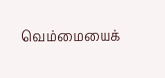வெம்மையைக்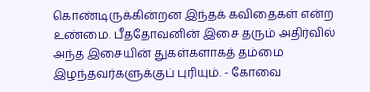கொண்டிருக்கின்றன இந்தக் கவிதைகள் என்ற உண்மை. பீததோவனின் இசை தரும் அதிர்வில் அந்த இசையின் துகள்களாகத் தம்மை இழந்தவர்களுக்குப் புரியும். - கோவை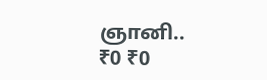ஞானி..
₹0 ₹0